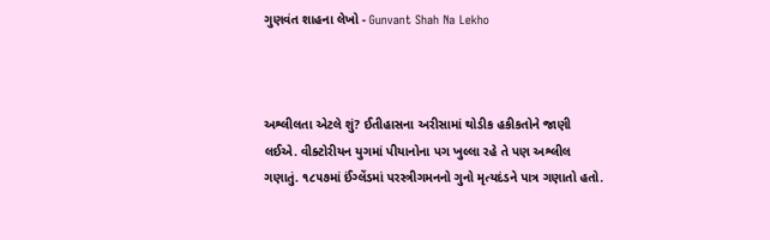ગુણવંત શાહના લેખો - Gunvant Shah Na Lekho



અશ્લીલતા એટલે શું? ઈતીહાસના અરીસામાં થોડીક હકીકતોને જાણી લઈએ. વીક્ટોરીયન યુગમાં પીયાનોના પગ ખુલ્લા રહે તે પણ અશ્લીલ ગણાતું. ૧૮૫૭માં ઈંગ્લેંડમાં પરસ્ત્રીગમનનો ગુનો મૃત્યદંડને પાત્ર ગણાતો હતો.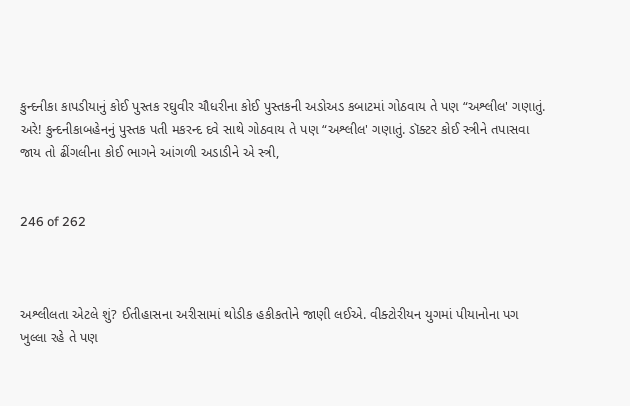કુન્દનીકા કાપડીયાનું કોઈ પુસ્તક રઘુવીર ચૌધરીના કોઈ પુસ્તકની અડોઅડ કબાટમાં ગોઠવાય તે પણ “અશ્લીલ' ગણાતું. અરે! કુન્દનીકાબહેનનું પુસ્તક પતી મકરન્દ દવે સાથે ગોઠવાય તે પણ “અશ્લીલ' ગણાતું. ડૉક્ટર કોઈ સ્ત્રીને તપાસવા જાય તો ઢીંગલીના કોઈ ભાગને આંગળી અડાડીને એ સ્ત્રી,


246 of 262



અશ્લીલતા એટલે શું? ઈતીહાસના અરીસામાં થોડીક હકીકતોને જાણી લઈએ. વીક્ટોરીયન યુગમાં પીયાનોના પગ ખુલ્લા રહે તે પણ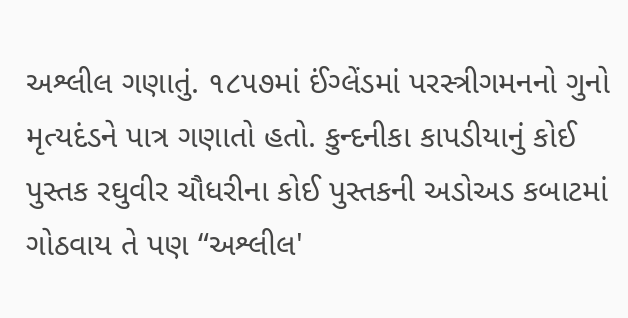અશ્લીલ ગણાતું. ૧૮૫૭માં ઈંગ્લેંડમાં પરસ્ત્રીગમનનો ગુનો મૃત્યદંડને પાત્ર ગણાતો હતો. કુન્દનીકા કાપડીયાનું કોઈ પુસ્તક રઘુવીર ચૌધરીના કોઈ પુસ્તકની અડોઅડ કબાટમાં ગોઠવાય તે પણ “અશ્લીલ'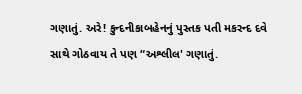ગણાતું. અરે! કુન્દનીકાબહેનનું પુસ્તક પતી મકરન્દ દવે સાથે ગોઠવાય તે પણ “અશ્લીલ' ગણાતું.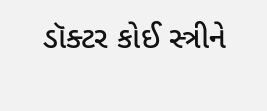ડૉક્ટર કોઈ સ્ત્રીને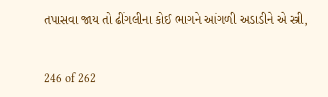તપાસવા જાય તો ઢીંગલીના કોઈ ભાગને આંગળી અડાડીને એ સ્ત્રી,


246 of 262